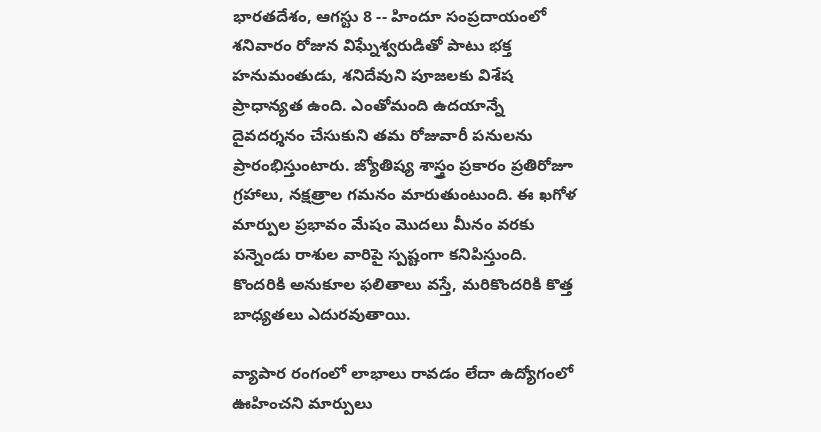భారతదేశం, ఆగస్టు 8 -- హిందూ సంప్రదాయంలో శనివారం రోజున విఘ్నేశ్వరుడితో పాటు భక్త హనుమంతుడు, శనిదేవుని పూజలకు విశేష ప్రాధాన్యత ఉంది. ఎంతోమంది ఉదయాన్నే దైవదర్శనం చేసుకుని తమ రోజువారీ పనులను ప్రారంభిస్తుంటారు. జ్యోతిష్య శాస్త్రం ప్రకారం ప్రతిరోజూ గ్రహాలు, నక్షత్రాల గమనం మారుతుంటుంది. ఈ ఖగోళ మార్పుల ప్రభావం మేషం మొదలు మీనం వరకు పన్నెండు రాశుల వారిపై స్పష్టంగా కనిపిస్తుంది. కొందరికి అనుకూల ఫలితాలు వస్తే, మరికొందరికి కొత్త బాధ్యతలు ఎదురవుతాయి.

వ్యాపార రంగంలో లాభాలు రావడం లేదా ఉద్యోగంలో ఊహించని మార్పులు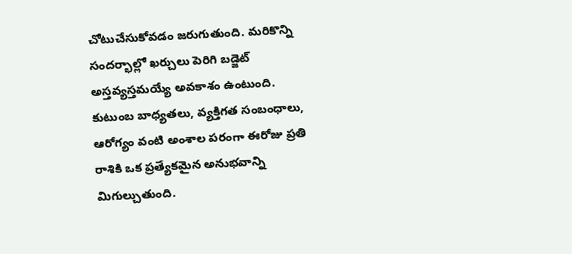చోటుచేసుకోవడం జరుగుతుంది. మరికొన్ని సందర్భాల్లో ఖర్చులు పెరిగి బడ్జెట్ అస్తవ్యస్తమయ్యే అవకాశం ఉంటుంది. కుటుంబ బాధ్యతలు, వ్యక్తిగత సంబంధాలు, ఆరోగ్యం వంటి అంశాల పరంగా ఈరోజు ప్రతి రాశికి ఒక ప్రత్యేకమైన అనుభవాన్ని మిగుల్చుతుంది.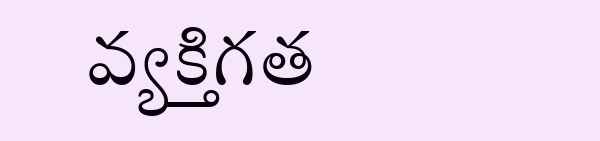వ్యక్తిగత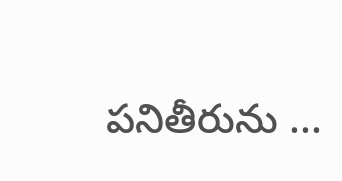పనితీరును ...